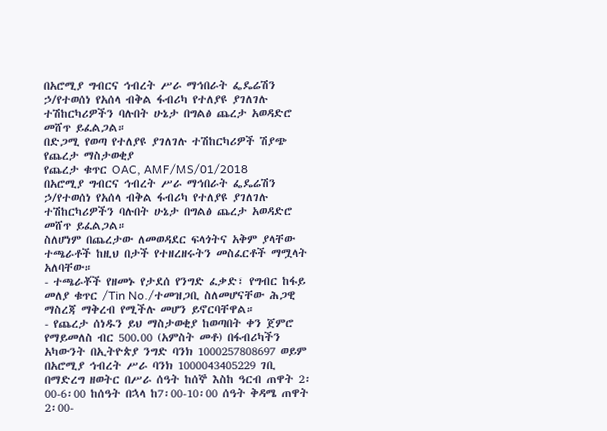በአሮሚያ ግብርና ኅብረት ሥራ ማኅበራት ፌዴሬሽን ኃ/የተወሰነ የአሰላ ብቅል ፋብሪካ የተለያዩ ያገለገሉ ተሽከርካሪዎችን ባሉበት ሁኔታ በግልፅ ጨረታ አወዳድሮ መሸጥ ይፈልጋል።
በድጋሚ የወጣ የተለያዩ ያገለገሉ ተሽከርካሪዎች ሽያጭ የጨረታ ማስታወቂያ
የጨረታ ቁጥር OAC, AMF/MS/01/2018
በአሮሚያ ግብርና ኅብረት ሥራ ማኅበራት ፌዴሬሽን ኃ/የተወሰነ የአሰላ ብቅል ፋብሪካ የተለያዩ ያገለገሉ ተሽከርካሪዎችን ባሉበት ሁኔታ በግልፅ ጨረታ አወዳድሮ መሸጥ ይፈልጋል።
ስለሆነም በጨረታው ለመወዳደር ፍላጎትና አቅም ያላቸው ተጫራቶች ከዚህ በታች የተዘረዘሩትን መስፈርቶች ማሟላት አለባቸው።
- ተጫራቾች የዘመኑ የታደሰ የንግድ ፈቃድ፣ የግብር ከፋይ መለያ ቁጥር /Tin No./ተመዝጋቢ ስለመሆናቸው ሕጋዊ ማስረጃ ማቅረብ የሚችሉ መሆን ይኖርባቸዋል።
- የጨረታ ሰነዱን ይህ ማስታወቂያ ከወጣበት ቀን ጀምሮ የማይመለስ ብር 500.00 (አምስት መቶ) በፋብሪካችን አካውንት በኢትዮጵያ ንግድ ባንክ 1000257808697 ወይም በአሮሚያ ኅብረት ሥራ ባንክ 1000043405229 ገቢ በማድረግ ዘወትር በሥራ ሰዓት ከሰኞ እስከ ዓርብ ጠዋት 2፡00-6፡00 ከሰዓት በኋላ ከ7፡00-10፡00 ሰዓት ቅዳሜ ጠዋት 2፡00-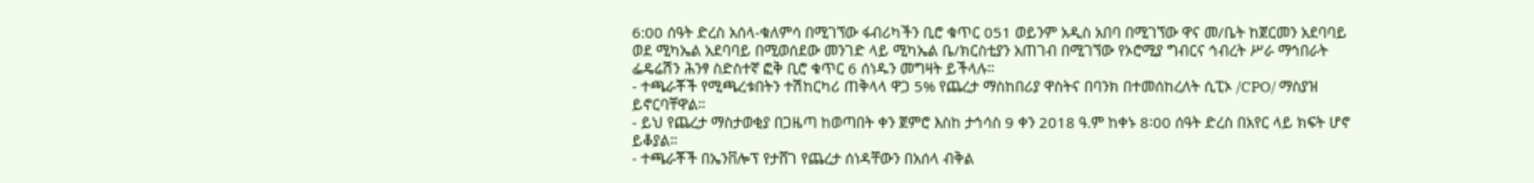6:00 ሰዓት ድረስ አሰላ-ቁለምሳ በሚገኘው ፋብሪካችን ቢሮ ቁጥር 051 ወይንም አዲስ አበባ በሚገኘው ዋና መ/ቤት ከጀርመን አደባባይ ወደ ሚካኤል አደባባይ በሚወሰደው መንገድ ላይ ሚካኤል ቤ/ክርስቲያን አጠገብ በሚገኘው የኦሮሚያ ግብርና ኅብረት ሥራ ማኅበራት ፌዴሬሽን ሕንፃ ስድስተኛ ፎቅ ቢሮ ቁጥር 6 ሰነዱን መግዛት ይችላሉ።
- ተጫራቾች የሚጫረቱበትን ተሽከርካሪ ጠቅላላ ዋጋ 5% የጨረታ ማስከበሪያ ዋስትና በባንክ በተመሰከረለት ሲፒኦ /CPO/ ማስያዝ ይኖርባቸዋል።
- ይህ የጨረታ ማስታወቂያ በጋዜጣ ከወጣበት ቀን ጀምሮ እስከ ታኅሳስ 9 ቀን 2018 ዓ.ም ከቀኑ 8፡00 ሰዓት ድረስ በአየር ላይ ክፍት ሆኖ ይቆያል።
- ተጫራቾች በኤንቨሎፕ የታሸገ የጨረታ ሰነዳቸውን በአሰላ ብቅል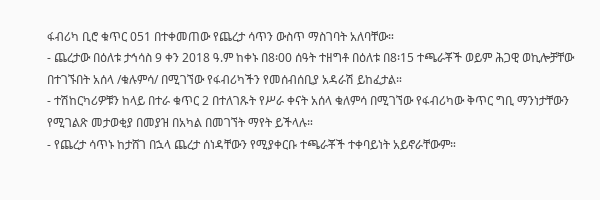ፋብሪካ ቢሮ ቁጥር 051 በተቀመጠው የጨረታ ሳጥን ውስጥ ማስገባት አለባቸው።
- ጨረታው በዕለቱ ታኅሳስ 9 ቀን 2018 ዓ.ም ከቀኑ በ8፡00 ሰዓት ተዘግቶ በዕለቱ በ8፡15 ተጫራቾች ወይም ሕጋዊ ወኪሎቻቸው በተገኙበት አሰላ /ቁሉምሳ/ በሚገኘው የፋብሪካችን የመሰብሰቢያ አዳራሽ ይከፈታል።
- ተሽከርካሪዎቹን ከላይ በተራ ቁጥር 2 በተለገጹት የሥራ ቀናት አሰላ ቁለምሳ በሚገኘው የፋብሪካው ቅጥር ግቢ ማንነታቸውን የሚገልጽ መታወቂያ በመያዝ በአካል በመገኘት ማየት ይችላሉ።
- የጨረታ ሳጥኑ ከታሸገ በኋላ ጨረታ ሰነዳቸውን የሚያቀርቡ ተጫራቾች ተቀባይነት አይኖራቸውም።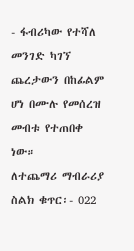- ፋብሪካው የተሻለ መንገድ ካገኘ ጨረታውን በከፊልም ሆነ በሙሉ የመሰረዝ መብቱ የተጠበቀ ነው።
ለተጨማሪ ማብራሪያ
ስልክ ቁጥር፡- 022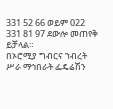331 52 66 ወይም 022 331 81 97 ደውሎ መጠየቅ ይቻላል።
በኦሮሚያ ግብርና ኀብረት ሥራ ማኅበራት ፌዴሬሽን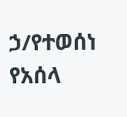ኃ/የተወሰነ የአሰላ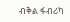ብቅል ፋብሪካ